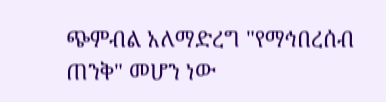ጭምብል አለማድረግ "የማኅበረሰብ ጠንቅ" መሆን ነው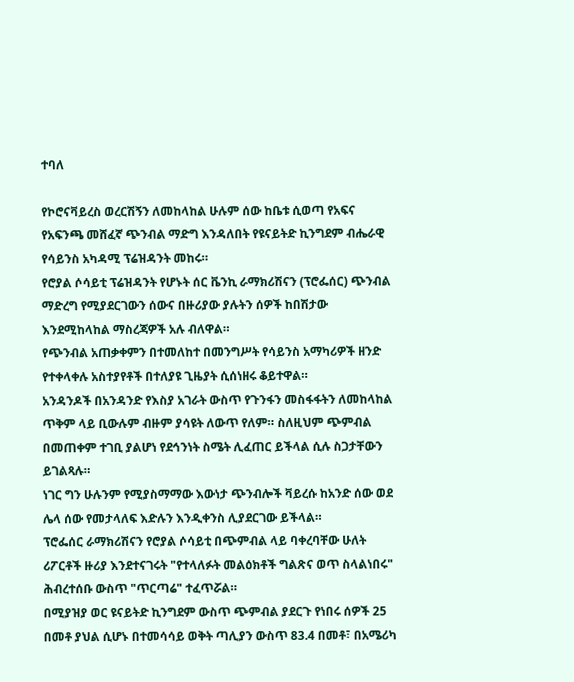ተባለ

የኮሮናቫይረስ ወረርሽኝን ለመከላከል ሁሉም ሰው ከቤቱ ሲወጣ የአፍና የአፍንጫ መሸፈኛ ጭንብል ማድግ እንዳለበት የዩናይትድ ኪንግደም ብሔራዊ የሳይንስ አካዳሚ ፕሬዝዳንት መከሩ።
የሮያል ሶሳይቲ ፕሬዝዳንት የሆኑት ሰር ቬንኪ ራማክሪሽናን (ፕሮፌሰር) ጭንብል ማድረግ የሚያደርገውን ሰውና በዙሪያው ያሉትን ሰዎች ከበሽታው እንደሚከላከል ማስረጃዎች አሉ ብለዋል።
የጭንብል አጠቃቀምን በተመለከተ በመንግሥት የሳይንስ አማካሪዎች ዘንድ የተቀላቀሉ አስተያየቶች በተለያዩ ጊዜያት ሲሰነዘሩ ቆይተዋል።
አንዳንዶች በአንዳንድ የእስያ አገራት ውስጥ የጉንፋን መስፋፋትን ለመከላከል ጥቅም ላይ ቢውሉም ብዙም ያሳዩት ለውጥ የለም። ስለዚህም ጭምብል በመጠቀም ተገቢ ያልሆነ የደኅንነት ስሜት ሊፈጠር ይችላል ሲሉ ስጋታቸውን ይገልጻሉ።
ነገር ግን ሁሉንም የሚያስማማው እውነታ ጭንብሎች ቫይረሱ ከአንድ ሰው ወደ ሌላ ሰው የመታላለፍ እድሉን እንዲቀንስ ሊያደርገው ይችላል።
ፕሮፌሰር ራማክሪሽናን የሮያል ሶሳይቲ በጭምብል ላይ ባቀረባቸው ሁለት ሪፖርቶች ዙሪያ እንደተናገሩት "የተላለፉት መልዕክቶች ግልጽና ወጥ ስላልነበሩ" ሕብረተሰቡ ውስጥ "ጥርጣሬ" ተፈጥሯል።
በሚያዝያ ወር ዩናይትድ ኪንግደም ውስጥ ጭምብል ያደርጉ የነበሩ ሰዎች 25 በመቶ ያህል ሲሆኑ በተመሳሳይ ወቅት ጣሊያን ውስጥ 83.4 በመቶ፣ በአሜሪካ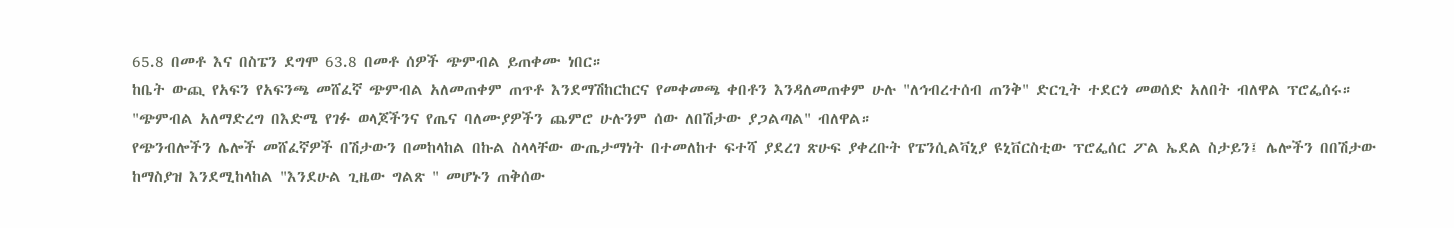65.8 በመቶ እና በስፔን ደግሞ 63.8 በመቶ ሰዎች ጭምብል ይጠቀሙ ነበር።
ከቤት ውጪ የአፍን የአፍንጫ መሸፈኛ ጭምብል አለመጠቀም ጠጥቶ እንደማሽከርከርና የመቀመጫ ቀበቶን እንዳለመጠቀም ሁሉ "ለኅብረተሰብ ጠንቅ" ድርጊት ተደርጎ መወሰድ አለበት ብለዋል ፕሮፌሰሩ።
"ጭምብል አለማድረግ በእድሜ የገፉ ወላጆችንና የጤና ባለሙያዎችን ጨምሮ ሁሉንም ሰው ለበሽታው ያጋልጣል" ብለዋል።
የጭንብሎችን ሌሎች መሸፈኛዎች በሽታውን በመከላከል በኩል ስላላቸው ውጤታማነት በተመለከተ ፍተሻ ያደረገ ጽሁፍ ያቀረቡት የፔንሲልቫኒያ ዩኒቨርስቲው ፕሮፌሰር ፖል ኤደል ስታይን፤ ሌሎችን በበሽታው ከማስያዝ እንደሚከላከል "እንደሁል ጊዜው ግልጽ " መሆኑን ጠቅሰው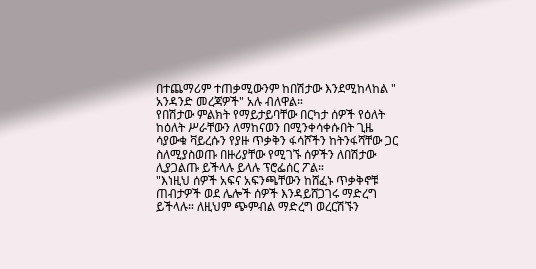በተጨማሪም ተጠቃሚውንም ከበሽታው እንደሚከላከል " አንዳንድ መረጃዎች" አሉ ብለዋል።
የበሽታው ምልክት የማይታይባቸው በርካታ ሰዎች የዕለት ከዕለት ሥራቸውን ለማከናወን በሚንቀሳቀሱበት ጊዜ ሳያውቁ ቫይረሱን የያዙ ጥቃቅን ፋሳሾችን ከትንፋሻቸው ጋር ስለሚያስወጡ በዙሪያቸው የሚገኙ ሰዎችን ለበሽታው ሊያጋልጡ ይችላሉ ይላሉ ፕሮፌሰር ፖል።
"እነዚህ ሰዎች አፍና አፍንጫቸውን ከሸፈኑ ጥቃቅኖቹ ጠብታዎች ወደ ሌሎች ሰዎች እንዳይሸጋገሩ ማድረግ ይችላሉ። ለዚህም ጭምብል ማድረግ ወረርሽኙን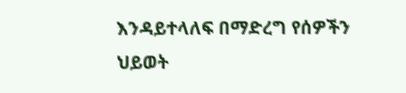እንዳይተላለፍ በማድረግ የሰዎችን ህይወት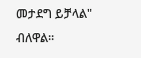መታደግ ይቻላል" ብለዋል።